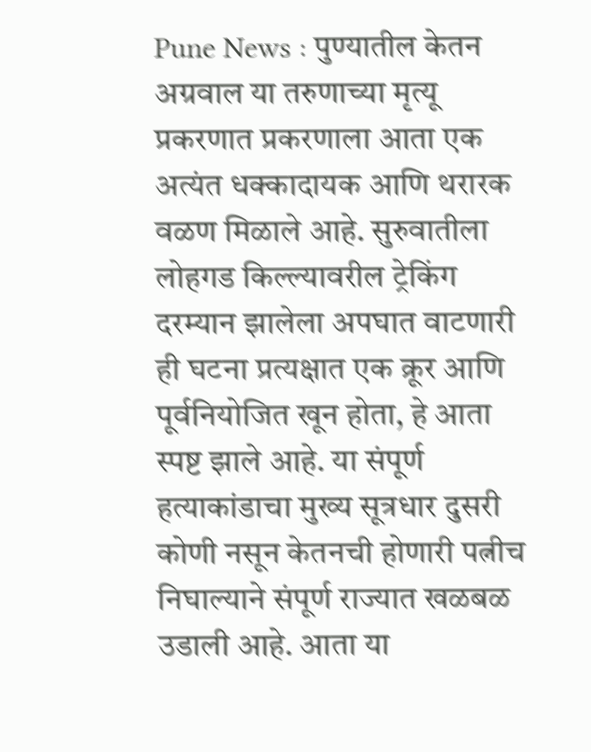Pune News : पुण्यातील केतन अग्रवाल या तरुणाच्या मृत्यू प्रकरणात प्रकरणाला आता एक अत्यंत धक्कादायक आणि थरारक वळण मिळाले आहे. सुरुवातीला लोहगड किल्ल्यावरील ट्रेकिंग दरम्यान झालेला अपघात वाटणारी ही घटना प्रत्यक्षात एक क्रूर आणि पूर्वनियोजित खून होता, हे आता स्पष्ट झाले आहे. या संपूर्ण हत्याकांडाचा मुख्य सूत्रधार दुसरी कोणी नसून केतनची होणारी पत्नीच निघाल्याने संपूर्ण राज्यात खळबळ उडाली आहे. आता या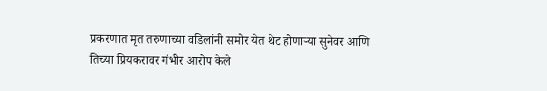प्रकरणात मृत तरुणाच्या वडिलांनी समोर येत थेट होणाऱ्या सुनेवर आणि तिच्या प्रियकरावर गंभीर आरोप केले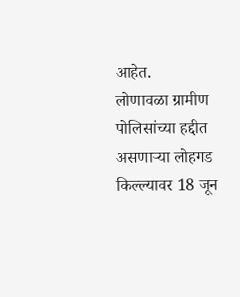आहेत.
लोणावळा ग्रामीण पोलिसांच्या हद्दीत असणाऱ्या लोहगड किल्ल्यावर 18 जून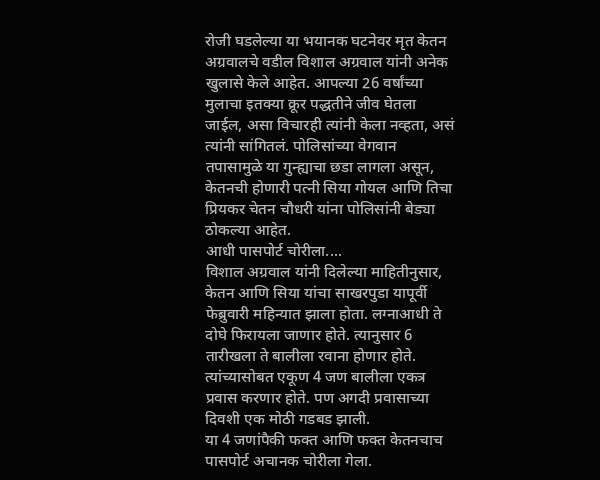रोजी घडलेल्या या भयानक घटनेवर मृत केतन अग्रवालचे वडील विशाल अग्रवाल यांनी अनेक खुलासे केले आहेत. आपल्या 26 वर्षांच्या मुलाचा इतक्या क्रूर पद्धतीने जीव घेतला जाईल, असा विचारही त्यांनी केला नव्हता, असं त्यांनी सांगितलं. पोलिसांच्या वेगवान तपासामुळे या गुन्ह्याचा छडा लागला असून, केतनची होणारी पत्नी सिया गोयल आणि तिचा प्रियकर चेतन चौधरी यांना पोलिसांनी बेड्या ठोकल्या आहेत.
आधी पासपोर्ट चोरीला....
विशाल अग्रवाल यांनी दिलेल्या माहितीनुसार, केतन आणि सिया यांचा साखरपुडा यापूर्वी फेब्रुवारी महिन्यात झाला होता. लग्नाआधी ते दोघे फिरायला जाणार होते. त्यानुसार 6 तारीखला ते बालीला रवाना होणार होते. त्यांच्यासोबत एकूण 4 जण बालीला एकत्र प्रवास करणार होते. पण अगदी प्रवासाच्या दिवशी एक मोठी गडबड झाली.
या 4 जणांपैकी फक्त आणि फक्त केतनचाच पासपोर्ट अचानक चोरीला गेला.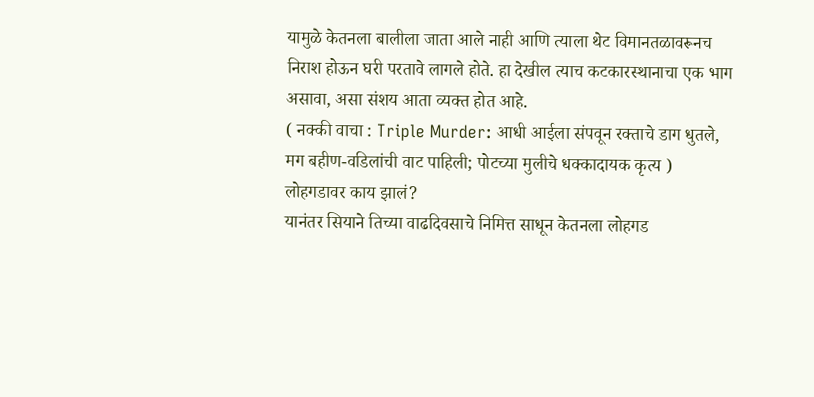यामुळे केतनला बालीला जाता आले नाही आणि त्याला थेट विमानतळावरूनच निराश होऊन घरी परतावे लागले होते. हा देखील त्याच कटकारस्थानाचा एक भाग असावा, असा संशय आता व्यक्त होत आहे.
( नक्की वाचा : Triple Murder: आधी आईला संपवून रक्ताचे डाग धुतले, मग बहीण-वडिलांची वाट पाहिली; पोटच्या मुलीचे धक्कादायक कृत्य )
लोहगडावर काय झालं?
यानंतर सियाने तिच्या वाढदिवसाचे निमित्त साधून केतनला लोहगड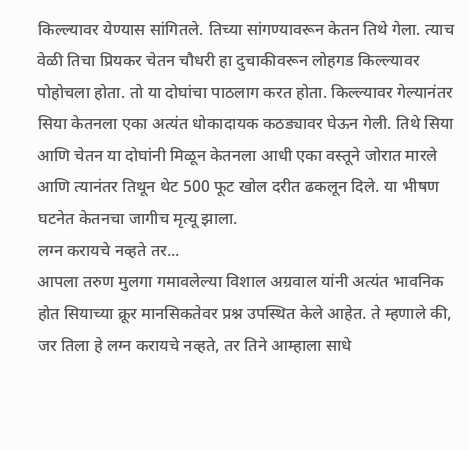किल्ल्यावर येण्यास सांगितले. तिच्या सांगण्यावरून केतन तिथे गेला. त्याच वेळी तिचा प्रियकर चेतन चौधरी हा दुचाकीवरून लोहगड किल्ल्यावर पोहोचला होता. तो या दोघांचा पाठलाग करत होता. किल्ल्यावर गेल्यानंतर सिया केतनला एका अत्यंत धोकादायक कठड्यावर घेऊन गेली. तिथे सिया आणि चेतन या दोघांनी मिळून केतनला आधी एका वस्तूने जोरात मारले आणि त्यानंतर तिथून थेट 500 फूट खोल दरीत ढकलून दिले. या भीषण घटनेत केतनचा जागीच मृत्यू झाला.
लग्न करायचे नव्हते तर...
आपला तरुण मुलगा गमावलेल्या विशाल अग्रवाल यांनी अत्यंत भावनिक होत सियाच्या क्रूर मानसिकतेवर प्रश्न उपस्थित केले आहेत. ते म्हणाले की, जर तिला हे लग्न करायचे नव्हते, तर तिने आम्हाला साधे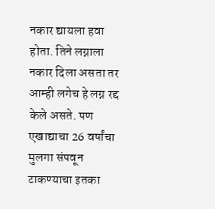नकार द्यायला हवा होता. तिने लग्नाला नकार दिला असता तर आम्ही लगेच हे लग्न रद्द केले असते. पण एखाद्याचा 26 वर्षांचा मुलगा संपवून टाकण्याचा इतका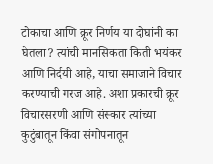टोकाचा आणि क्रूर निर्णय या दोघांनी का घेतला? त्यांची मानसिकता किती भयंकर आणि निर्दयी आहे, याचा समाजाने विचार करण्याची गरज आहे. अशा प्रकारची क्रूर विचारसरणी आणि संस्कार त्यांच्या कुटुंबातून किंवा संगोपनातून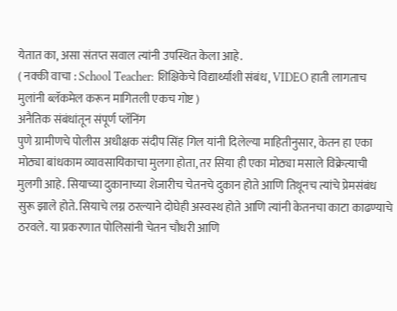येतात का, असा संतप्त सवाल त्यांनी उपस्थित केला आहे.
( नक्की वाचा : School Teacher: शिक्षिकेचे विद्यार्थ्याशी संबंध, VIDEO हाती लागताच मुलांनी ब्लॅकमेल करून मागितली एकच गोष्ट )
अनैतिक संबंधांतून संपूर्ण प्लॅनिंग
पुणे ग्रामीणचे पोलीस अधीक्षक संदीप सिंह गिल यांनी दिलेल्या माहितीनुसार, केतन हा एका मोठ्या बांधकाम व्यावसायिकाचा मुलगा होता, तर सिया ही एका मोठ्या मसाले विक्रेत्याची मुलगी आहे. सियाच्या दुकानाच्या शेजारीच चेतनचे दुकान होते आणि तिथूनच त्यांचे प्रेमसंबंध सुरू झाले होते. सियाचे लग्न ठरल्याने दोघेही अस्वस्थ होते आणि त्यांनी केतनचा काटा काढण्याचे ठरवले. या प्रकरणात पोलिसांनी चेतन चौधरी आणि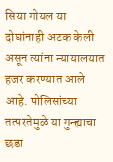सिया गोयल या दोघांनाही अटक केली असून त्यांना न्यायालयात हजर करण्यात आले आहे. पोलिसांच्या तत्परतेमुळे या गुन्ह्याचा छडा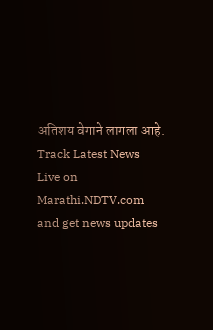अतिशय वेगाने लागला आहे.
Track Latest News Live on Marathi.NDTV.com and get news updates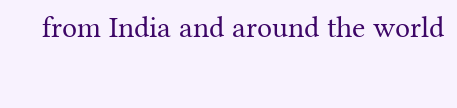from India and around the world